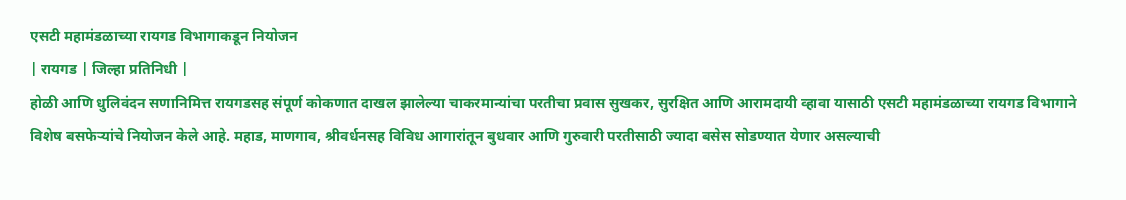एसटी महामंडळाच्या रायगड विभागाकडून नियोजन
| रायगड | जिल्हा प्रतिनिधी |
होळी आणि धुलिवंदन सणानिमित्त रायगडसह संपूर्ण कोकणात दाखल झालेल्या चाकरमान्यांचा परतीचा प्रवास सुखकर, सुरक्षित आणि आरामदायी व्हावा यासाठी एसटी महामंडळाच्या रायगड विभागाने विशेष बसफेऱ्यांचे नियोजन केले आहे. महाड, माणगाव, श्रीवर्धनसह विविध आगारांतून बुधवार आणि गुरुवारी परतीसाठी ज्यादा बसेस सोडण्यात येणार असल्याची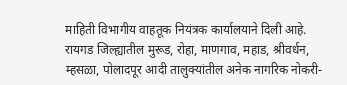माहिती विभागीय वाहतूक नियंत्रक कार्यालयाने दिली आहे.
रायगड जिल्ह्यातील मुरूड, रोहा, माणगाव, महाड, श्रीवर्धन, म्हसळा, पोलादपूर आदी तालुक्यांतील अनेक नागरिक नोकरी-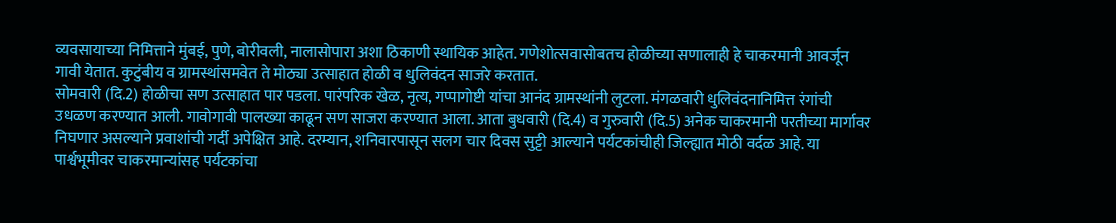व्यवसायाच्या निमित्ताने मुंबई, पुणे, बोरीवली, नालासोपारा अशा ठिकाणी स्थायिक आहेत. गणेशोत्सवासोबतच होळीच्या सणालाही हे चाकरमानी आवर्जून गावी येतात. कुटुंबीय व ग्रामस्थांसमवेत ते मोठ्या उत्साहात होळी व धुलिवंदन साजरे करतात.
सोमवारी (दि.2) होळीचा सण उत्साहात पार पडला. पारंपरिक खेळ, नृत्य, गप्पागोष्टी यांचा आनंद ग्रामस्थांनी लुटला. मंगळवारी धुलिवंदनानिमित्त रंगांची उधळण करण्यात आली. गावोगावी पालख्या काढून सण साजरा करण्यात आला. आता बुधवारी (दि.4) व गुरुवारी (दि.5) अनेक चाकरमानी परतीच्या मार्गावर निघणार असल्याने प्रवाशांची गर्दी अपेक्षित आहे. दरम्यान, शनिवारपासून सलग चार दिवस सुट्टी आल्याने पर्यटकांचीही जिल्ह्यात मोठी वर्दळ आहे. या पार्श्वभूमीवर चाकरमान्यांसह पर्यटकांचा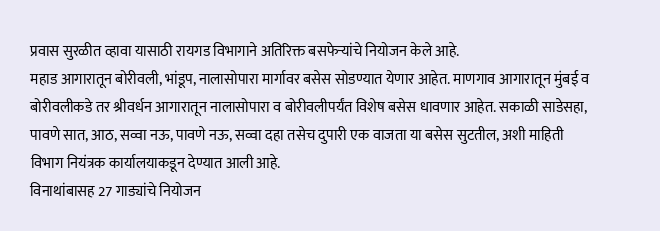प्रवास सुरळीत व्हावा यासाठी रायगड विभागाने अतिरिक्त बसफेऱ्यांचे नियोजन केले आहे.
महाड आगारातून बोरीवली, भांडूप, नालासोपारा मार्गावर बसेस सोडण्यात येणार आहेत. माणगाव आगारातून मुंबई व बोरीवलीकडे तर श्रीवर्धन आगारातून नालासोपारा व बोरीवलीपर्यंत विशेष बसेस धावणार आहेत. सकाळी साडेसहा, पावणे सात, आठ, सव्वा नऊ, पावणे नऊ, सव्वा दहा तसेच दुपारी एक वाजता या बसेस सुटतील, अशी माहिती विभाग नियंत्रक कार्यालयाकडून देण्यात आली आहे.
विनाथांबासह 27 गाड्यांचे नियोजन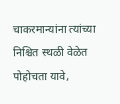चाकरमान्यांना त्यांच्या निश्चित स्थळी वेळेत पोहोचता यावे,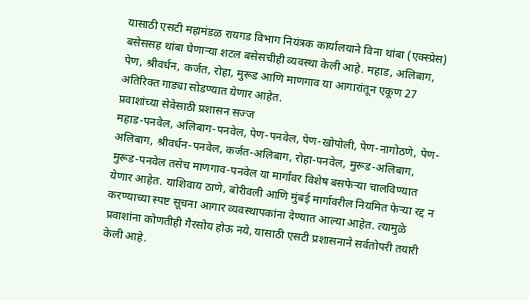यासाठी एसटी महामंडळ रायगड विभाग नियंत्रक कार्यालयाने विना थांबा (एक्स्प्रेस) बसेससह थांबा घेणाऱ्या शटल बसेसचीही व्यवस्था केली आहे. महाड, अलिबाग, पेण, श्रीवर्धन, कर्जत, रोहा, मुरूड आणि माणगाव या आगारांतून एकूण 27 अतिरिक्त गाड्या सोडण्यात येणार आहेत.
प्रवाशांच्या सेवेसाठी प्रशासन सज्ज
महाड-पनवेल, अलिबाग-पनवेल, पेण-पनवेल, पेण-खोपोली, पेण-नागोठणे, पेण-अलिबाग, श्रीवर्धन-पनवेल, कर्जत-अलिबाग, रोहा-पनवेल, मुरूड-अलिबाग, मुरूड-पनवेल तसेच माणगाव-पनवेल या मार्गांवर विशेष बसफेऱ्या चालविण्यात येणार आहेत. याशिवाय ठाणे, बोरीवली आणि मुंबई मार्गावरील नियमित फेऱ्या रद्द न करण्याच्या स्पष्ट सूचना आगार व्यवस्थापकांना देण्यात आल्या आहेत. त्यामुळे प्रवाशांना कोणतीही गैरसोय होऊ नये, यासाठी एसटी प्रशासनाने सर्वतोपरी तयारी केली आहे.